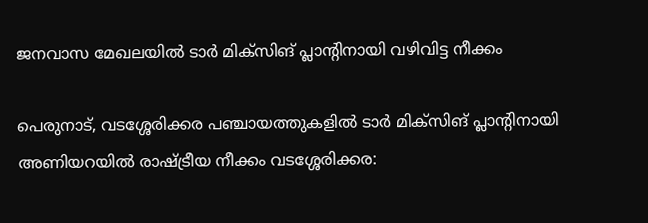ജനവാസ മേഖലയിൽ ടാർ മിക്സിങ് പ്ലാന്‍റിനായി വഴിവിട്ട നീക്കം

പെരുനാട്, വടശ്ശേരിക്കര പഞ്ചായത്തുകളിൽ ടാർ മിക്സിങ് പ്ലാന്‍റിനായി അണിയറയിൽ രാഷ്ട്രീയ നീക്കം വടശ്ശേരിക്കര: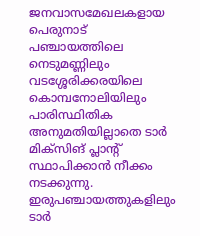ജനവാസമേഖലകളായ പെരുനാട് പഞ്ചായത്തിലെ നെടുമണ്ണിലും വടശ്ശേരിക്കരയിലെ കൊമ്പനോലിയിലും പാരിസ്ഥിതിക അനുമതിയില്ലാതെ ടാർ മിക്സിങ് പ്ലാന്‍റ് സ്ഥാപിക്കാൻ നീക്കം നടക്കുന്നു. ഇരുപഞ്ചായത്തുകളിലും ടാർ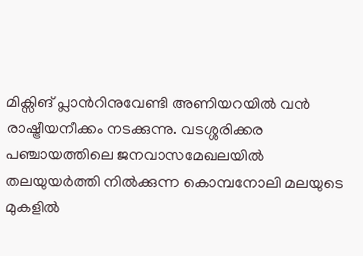മിക്സിങ് പ്ലാന്‍റിനുവേണ്ടി അണിയറയിൽ വൻ രാഷ്ട്രീയനീക്കം നടക്കുന്നു. വടശ്ശരിക്കര പഞ്ചായത്തിലെ ജനവാസമേഖലയിൽ തലയുയർത്തി നിൽക്കുന്ന കൊമ്പനോലി മലയുടെ മുകളിൽ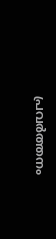പ്രവർത്തനം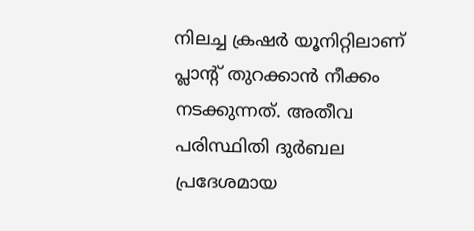നിലച്ച ക്രഷർ യൂനിറ്റിലാണ് പ്ലാന്‍റ് തുറക്കാൻ നീക്കം നടക്കുന്നത്. അതീവ പരിസ്ഥിതി ദുർബല പ്രദേശമായ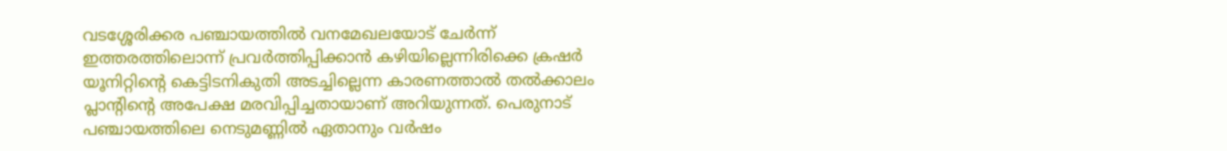വടശ്ശേരിക്കര പഞ്ചായത്തിൽ വനമേഖലയോട് ചേർന്ന് ഇത്തരത്തിലൊന്ന് പ്രവർത്തിപ്പിക്കാൻ കഴിയില്ലെന്നിരിക്കെ ക്രഷർ യൂനിറ്റിന്‍റെ കെട്ടിടനികുതി അടച്ചില്ലെന്ന കാരണത്താൽ തൽക്കാലം പ്ലാന്‍റിന്‍റെ അപേക്ഷ മരവിപ്പിച്ചതായാണ് അറിയുന്നത്. പെരുനാട് പഞ്ചായത്തിലെ നെടുമണ്ണിൽ ഏതാനും വർഷം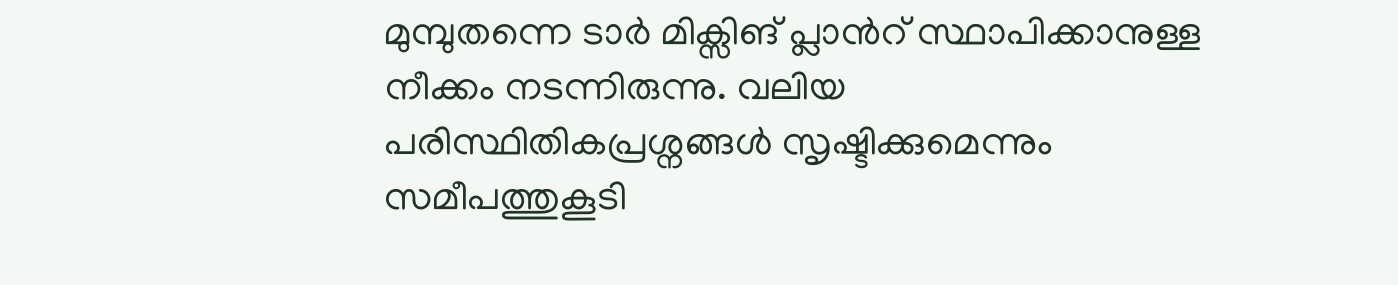മുമ്പുതന്നെ ടാർ മിക്സിങ് പ്ലാന്‍റ് സ്ഥാപിക്കാനുള്ള നീക്കം നടന്നിരുന്നു. വലിയ പരിസ്ഥിതികപ്രശ്നങ്ങൾ സൃഷ്ടിക്കുമെന്നും സമീപത്തുകൂടി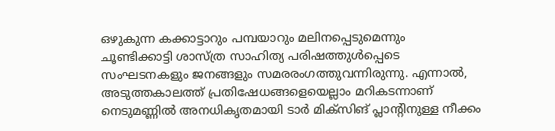ഒഴുകുന്ന കക്കാട്ടാറും പമ്പയാറും മലിനപ്പെടുമെന്നും ചൂണ്ടിക്കാട്ടി ശാസ്ത്ര സാഹിത്യ പരിഷത്തുൾപ്പെടെ സംഘടനകളും ജനങ്ങളും സമരരംഗത്തുവന്നിരുന്നു. എന്നാൽ, അടുത്തകാലത്ത് പ്രതിഷേധങ്ങളെയെല്ലാം മറികടന്നാണ് നെടുമണ്ണിൽ അനധികൃതമായി ടാർ മിക്സിങ് പ്ലാന്‍റിനുള്ള നീക്കം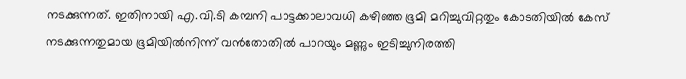നടക്കുന്നത്. ഇതിനായി എ.വി.ടി കമ്പനി പാട്ടക്കാലാവധി കഴിഞ്ഞ ഭൂമി മറിച്ചുവിറ്റതും കോടതിയിൽ കേസ് നടക്കുന്നതുമായ ഭൂമിയിൽനിന്ന് വൻതോതിൽ പാറയും മണ്ണും ഇടിച്ചുനിരത്തി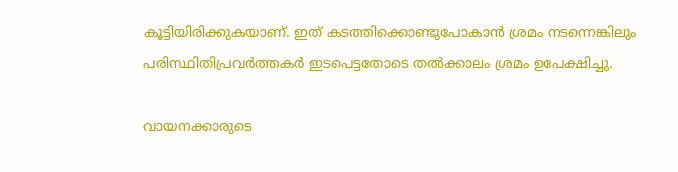കൂട്ടിയിരിക്കുകയാണ്. ഇത് കടത്തിക്കൊണ്ടുപോകാൻ ശ്രമം നടന്നെങ്കിലും പരിസ്ഥിതിപ്രവർത്തകർ ഇടപെട്ടതോടെ തൽക്കാലം ശ്രമം ഉപേക്ഷിച്ചു.

വായനക്കാരുടെ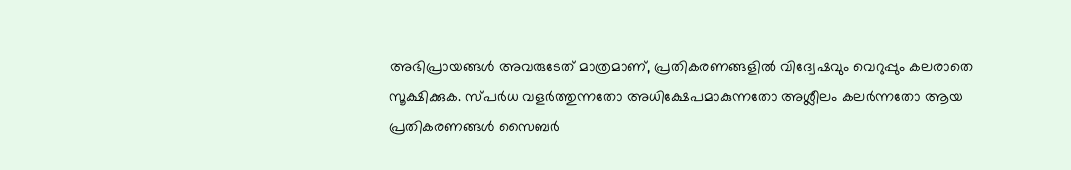അഭിപ്രായങ്ങള്‍ അവരുടേത് മാത്രമാണ്, പ്രതികരണങ്ങളിൽ വിദ്വേഷവും വെറുപ്പും കലരാതെ സൂക്ഷിക്കുക. സ്പർധ വളർത്തുന്നതോ അധിക്ഷേപമാകുന്നതോ അശ്ലീലം കലർന്നതോ ആയ പ്രതികരണങ്ങൾ സൈബർ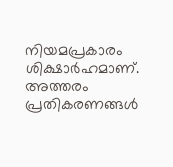നിയമപ്രകാരം ശിക്ഷാർഹമാണ്. അത്തരം പ്രതികരണങ്ങൾ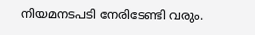നിയമനടപടി നേരിടേണ്ടി വരും.